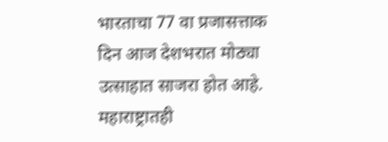भारताचा 77 वा प्रजासत्ताक दिन आज देशभरात मोठ्या उत्साहात साजरा होत आहे. महाराष्ट्रातही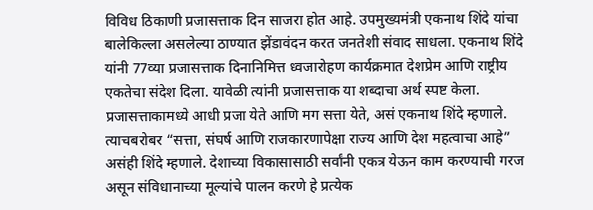विविध ठिकाणी प्रजासत्ताक दिन साजरा होत आहे. उपमुख्यमंत्री एकनाथ शिंदे यांचा बालेकिल्ला असलेल्या ठाण्यात झेंडावंदन करत जनतेशी संवाद साधला. एकनाथ शिंदे यांनी 77व्या प्रजासत्ताक दिनानिमित्त ध्वजारोहण कार्यक्रमात देशप्रेम आणि राष्ट्रीय एकतेचा संदेश दिला. यावेळी त्यांनी प्रजासत्ताक या शब्दाचा अर्थ स्पष्ट केला. प्रजासत्ताकामध्ये आधी प्रजा येते आणि मग सत्ता येते, असं एकनाथ शिंदे म्हणाले. त्याचबरोबर “सत्ता, संघर्ष आणि राजकारणापेक्षा राज्य आणि देश महत्वाचा आहे” असंही शिंदे म्हणाले. देशाच्या विकासासाठी सर्वांनी एकत्र येऊन काम करण्याची गरज असून संविधानाच्या मूल्यांचे पालन करणे हे प्रत्येक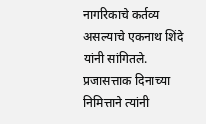नागरिकाचे कर्तव्य असल्याचे एकनाथ शिंदे यांनी सांगितले. प्रजासत्ताक दिनाच्या निमित्ताने त्यांनी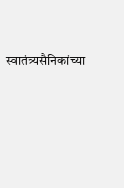स्वातंत्र्यसैनिकांच्या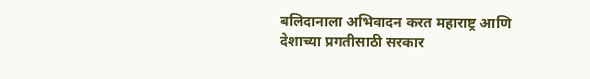बलिदानाला अभिवादन करत महाराष्ट्र आणि देशाच्या प्रगतीसाठी सरकार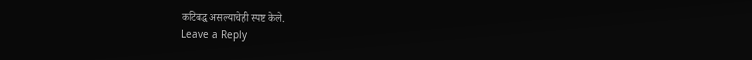कटिबद्ध असल्याचेही स्पष्ट केले.
Leave a Reply